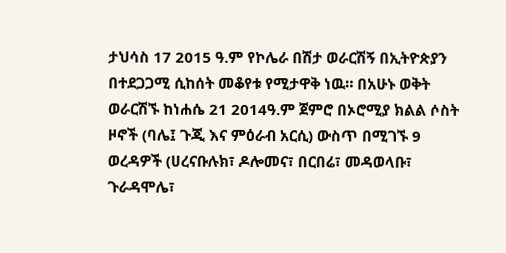ታህሳስ 17 2015 ዓ.ም የኮሌራ በሽታ ወራርሽኝ በኢትዮጵያን በተደጋጋሚ ሲከሰት መቆየቱ የሚታዋቅ ነዉ። በአሁኑ ወቅት ወራርሽኙ ከነሐሴ 21 2014ዓ.ም ጀምሮ በኦሮሚያ ክልል ሶስት ዞኖች (ባሌ፤ ጉጂ እና ምዕራብ አርሲ) ውስጥ በሚገኙ 9 ወረዳዎች (ሀረናቡሉክ፣ ዶሎመና፣ በርበሬ፣ መዳወላቡ፣ ጉራዳሞሌ፣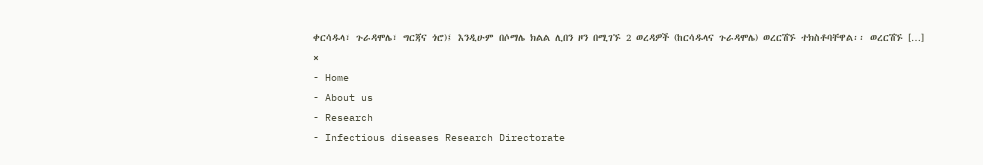ቀርሳዱላ፣ ጉራዳሞሌ፣ ግርጃና ጎሮ)፤ እንዲሁም በሶማሌ ክልል ሊበን ዞን በሚገኙ 2 ወረዳዎች (ከርሳዱላና ጉራዳሞሌ) ወረርሽኙ ተክስቶባቸዋል፡፡ ወረርሽኙ […]
×
- Home
- About us
- Research
- Infectious diseases Research Directorate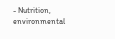- Nutrition, environmental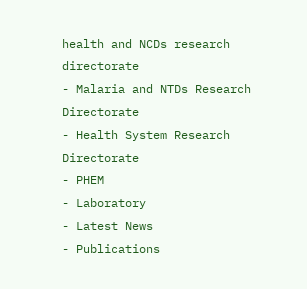health and NCDs research directorate
- Malaria and NTDs Research Directorate
- Health System Research Directorate
- PHEM
- Laboratory
- Latest News
- Publications